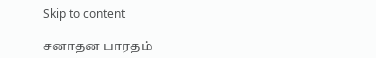Skip to content

சனாதன பாரதம்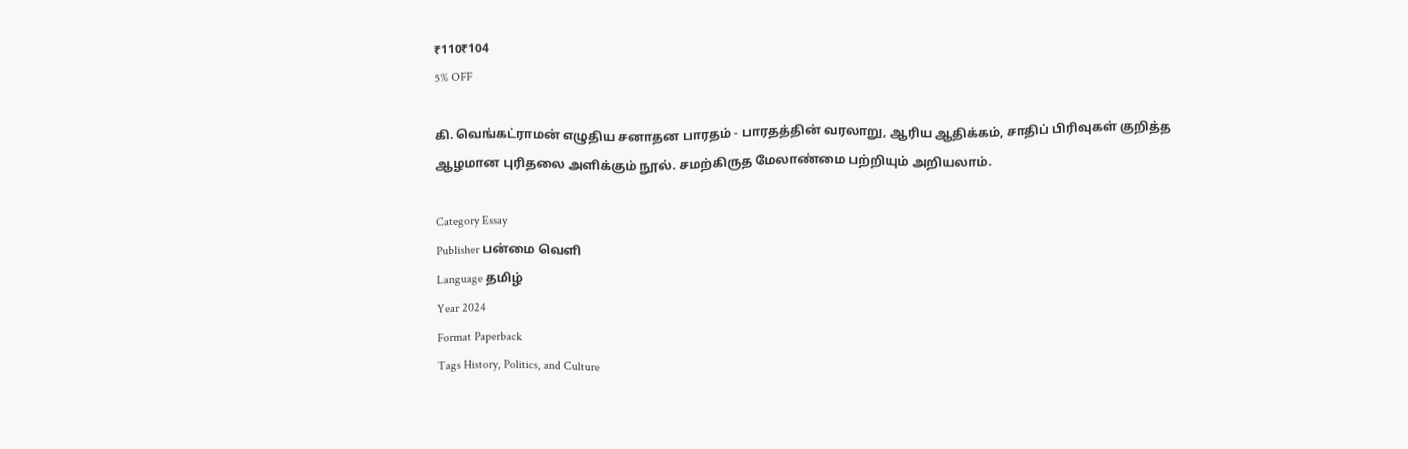₹110₹104
5% OFF

கி. வெங்கட்ராமன் எழுதிய சனாதன பாரதம் - பாரதத்தின் வரலாறு, ஆரிய ஆதிக்கம், சாதிப் பிரிவுகள் குறித்த ஆழமான புரிதலை அளிக்கும் நூல். சமற்கிருத மேலாண்மை பற்றியும் அறியலாம்.

Category Essay
Publisher பன்மை வெளி
Language தமிழ்
Year 2024
Format Paperback
Tags History, Politics, and Culture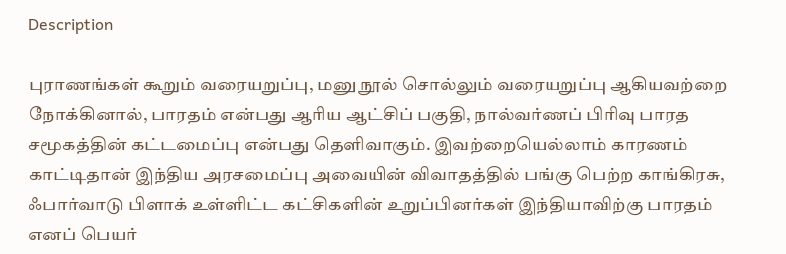Description

புராணங்கள் கூறும் வரையறுப்பு, மனு நூல் சொல்லும் வரையறுப்பு ஆகியவற்றை நோக்கினால், பாரதம் என்பது ஆரிய ஆட்சிப் பகுதி, நால்வர்ணப் பிரிவு பாரத சமூகத்தின் கட்டமைப்பு என்பது தெளிவாகும். இவற்றையெல்லாம் காரணம் காட்டிதான் இந்திய அரசமைப்பு அவையின் விவாதத்தில் பங்கு பெற்ற காங்கிரசு, ஃபார்வாடு பிளாக் உள்ளிட்ட கட்சிகளின் உறுப்பினர்கள் இந்தியாவிற்கு பாரதம் எனப் பெயர்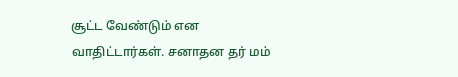சூட்ட வேண்டும் என வாதிட்டார்கள். சனாதன தர் மம்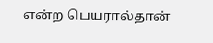என்ற பெயரால்தான்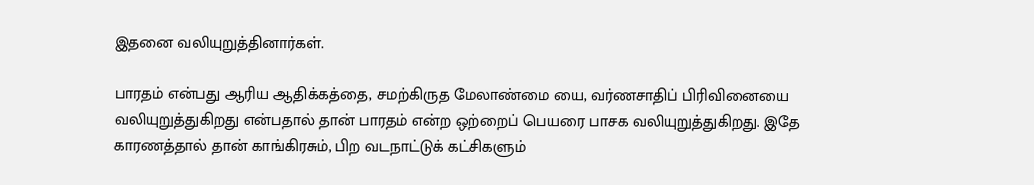இதனை வலியுறுத்தினார்கள்.

பாரதம் என்பது ஆரிய ஆதிக்கத்தை, சமற்கிருத மேலாண்மை யை, வர்ணசாதிப் பிரிவினையை வலியுறுத்துகிறது என்பதால் தான் பாரதம் என்ற ஒற்றைப் பெயரை பாசக வலியுறுத்துகிறது. இதே காரணத்தால் தான் காங்கிரசும், பிற வடநாட்டுக் கட்சிகளும்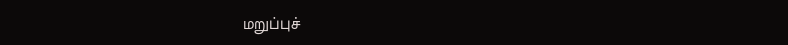மறுப்புச்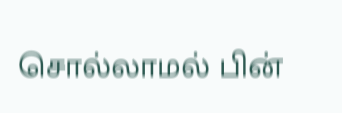சொல்லாமல் பின்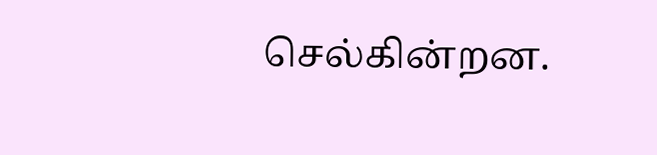செல்கின்றன.